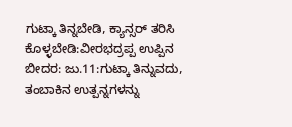ಗುಟ್ಕಾ ತಿನ್ನಬೇಡಿ, ಕ್ಯಾನ್ಸರ್ ತರಿಸಿ ಕೊಳ್ಳಬೇಡಿ:ವೀರಭದ್ರಪ್ಪ ಉಪ್ಪಿನ
ಬೀದರ: ಜು.11:ಗುಟ್ಕಾ ತಿನ್ನುವದು, ತಂಬಾಕಿನ ಉತ್ಪನ್ನಗಳನ್ನು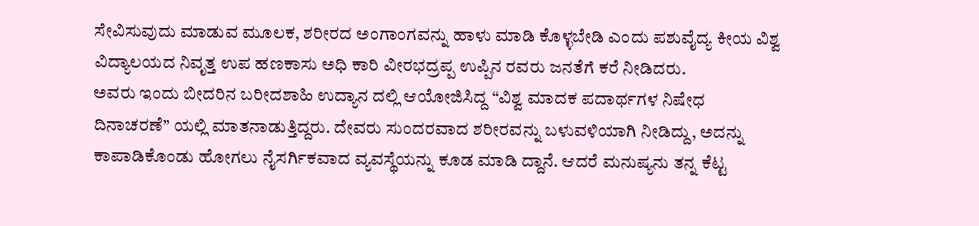ಸೇವಿಸುವುದು ಮಾಡುವ ಮೂಲಕ, ಶರೀರದ ಅಂಗಾಂಗವನ್ನು ಹಾಳು ಮಾಡಿ ಕೊಳ್ಳಬೇಡಿ ಎಂದು ಪಶುವೈದ್ಯ ಕೀಯ ವಿಶ್ವ ವಿದ್ಯಾಲಯದ ನಿವೃತ್ತ ಉಪ ಹಣಕಾಸು ಅಧಿ ಕಾರಿ ವೀರಭದ್ರಪ್ಪ ಉಪ್ಪಿನ ರವರು ಜನತೆಗೆ ಕರೆ ನೀಡಿದರು.
ಅವರು ಇಂದು ಬೀದರಿನ ಬರೀದಶಾಹಿ ಉದ್ಯಾನ ದಲ್ಲಿ ಆಯೋಜಿಸಿದ್ದ “ವಿಶ್ವ ಮಾದಕ ಪದಾರ್ಥಗಳ ನಿಷೇಧ ದಿನಾಚರಣೆ” ಯಲ್ಲಿ ಮಾತನಾಡುತ್ತಿದ್ದರು. ದೇವರು ಸುಂದರವಾದ ಶರೀರವನ್ನು ಬಳುವಳಿಯಾಗಿ ನೀಡಿದ್ದು, ಅದನ್ನು ಕಾಪಾಡಿಕೊಂಡು ಹೋಗಲು ನೈಸರ್ಗಿಕವಾದ ವ್ಯವಸ್ಥೆಯನ್ನು ಕೂಡ ಮಾಡಿ ದ್ದಾನೆ. ಆದರೆ ಮನುಷ್ಯನು ತನ್ನ ಕೆಟ್ಟ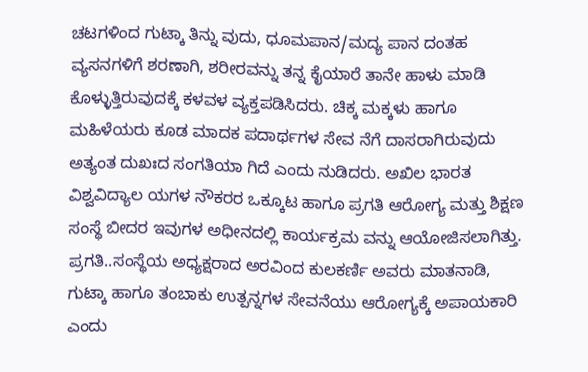ಚಟಗಳಿಂದ ಗುಟ್ಕಾ ತಿನ್ನು ವುದು, ಧೂಮಪಾನ/ಮದ್ಯ ಪಾನ ದಂತಹ ವ್ಯಸನಗಳಿಗೆ ಶರಣಾಗಿ, ಶರೀರವನ್ನು ತನ್ನ ಕೈಯಾರೆ ತಾನೇ ಹಾಳು ಮಾಡಿ ಕೊಳ್ಳುತ್ತಿರುವುದಕ್ಕೆ ಕಳವಳ ವ್ಯಕ್ತಪಡಿಸಿದರು. ಚಿಕ್ಕ ಮಕ್ಕಳು ಹಾಗೂ ಮಹಿಳೆಯರು ಕೂಡ ಮಾದಕ ಪದಾರ್ಥಗಳ ಸೇವ ನೆಗೆ ದಾಸರಾಗಿರುವುದು ಅತ್ಯಂತ ದುಖಃದ ಸಂಗತಿಯಾ ಗಿದೆ ಎಂದು ನುಡಿದರು. ಅಖಿಲ ಭಾರತ ವಿಶ್ವವಿದ್ಯಾಲ ಯಗಳ ನೌಕರರ ಒಕ್ಕೂಟ ಹಾಗೂ ಪ್ರಗತಿ ಆರೋಗ್ಯ ಮತ್ತು ಶಿಕ್ಷಣ ಸಂಸ್ಥೆ ಬೀದರ ಇವುಗಳ ಅಧೀನದಲ್ಲಿ ಕಾರ್ಯಕ್ರಮ ವನ್ನು ಆಯೋಜಿಸಲಾಗಿತ್ತು. ಪ್ರಗತಿ..ಸಂಸ್ಥೆಯ ಅಧ್ಯಕ್ಷರಾದ ಅರವಿಂದ ಕುಲಕರ್ಣಿ ಅವರು ಮಾತನಾಡಿ, ಗುಟ್ಕಾ ಹಾಗೂ ತಂಬಾಕು ಉತ್ಪನ್ನಗಳ ಸೇವನೆಯು ಆರೋಗ್ಯಕ್ಕೆ ಅಪಾಯಕಾರಿ ಎಂದು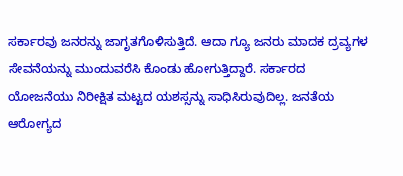ಸರ್ಕಾರವು ಜನರನ್ನು ಜಾಗೃತಗೊಳಿಸುತ್ತಿದೆ. ಆದಾ ಗ್ಯೂ ಜನರು ಮಾದಕ ದ್ರವ್ಯಗಳ ಸೇವನೆಯನ್ನು ಮುಂದುವರೆಸಿ ಕೊಂಡು ಹೋಗುತ್ತಿದ್ದಾರೆ. ಸರ್ಕಾರದ ಯೋಜನೆಯು ನಿರೀಕ್ಷಿತ ಮಟ್ಟದ ಯಶಸ್ಸನ್ನು ಸಾಧಿಸಿರುವುದಿಲ್ಲ. ಜನತೆಯ ಆರೋಗ್ಯದ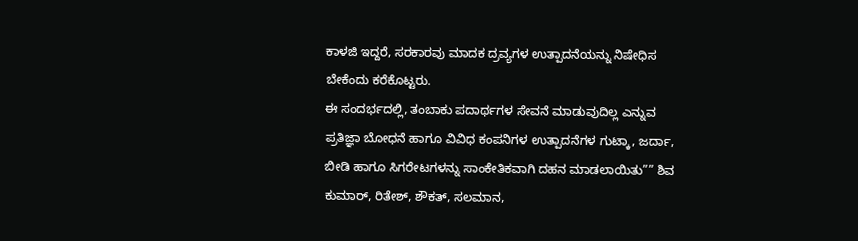ಕಾಳಜಿ ಇದ್ದರೆ, ಸರಕಾರವು ಮಾದಕ ದ್ರವ್ಯಗಳ ಉತ್ಪಾದನೆಯನ್ನು ನಿಷೇಧಿಸ ಬೇಕೆಂದು ಕರೆಕೊಟ್ಟರು.
ಈ ಸಂದರ್ಭದಲ್ಲಿ, ತಂಬಾಕು ಪದಾರ್ಥಗಳ ಸೇವನೆ ಮಾಡುವುದಿಲ್ಲ ಎನ್ನುವ ಪ್ರತಿಜ್ಞಾ ಬೋಧನೆ ಹಾಗೂ ವಿವಿಧ ಕಂಪನಿಗಳ ಉತ್ಪಾದನೆಗಳ ಗುಟ್ಕಾ, ಜರ್ದಾ, ಬೀಡಿ ಹಾಗೂ ಸಿಗರೇಟಗಳನ್ನು ಸಾಂಕೇತಿಕವಾಗಿ ದಹನ ಮಾಡಲಾಯಿತು”” ಶಿವ ಕುಮಾರ್, ರಿತೇಶ್, ಶೌಕತ್, ಸಲಮಾನ,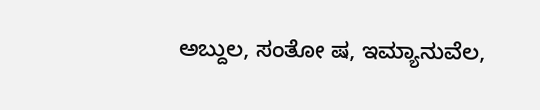ಅಬ್ದುಲ, ಸಂತೋ ಷ, ಇಮ್ಯಾನುವೆಲ,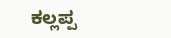ಕಲ್ಲಪ್ಪ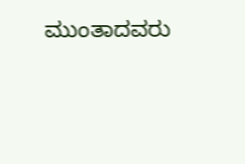ಮುಂತಾದವರು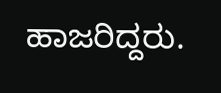ಹಾಜರಿದ್ದರು.